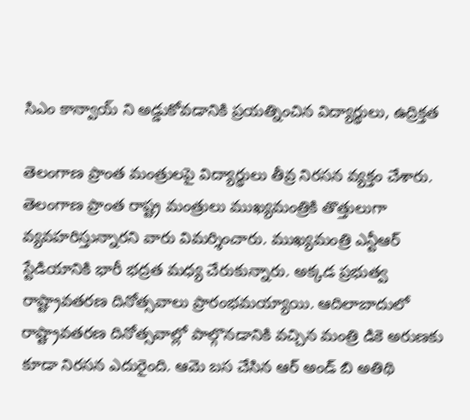సిఎం కాన్వాయ్ ని అడ్డుకోవడానికి ప్రయత్నించిన విద్యార్థులు, ఉద్రిక్తత

తెలంగాణ ప్రాంత మంత్రులపై విద్యార్థులు తీవ్ర నిరసన వ్యక్తం చేశారు. తెలంగాణ ప్రాంత రాష్ట్ర మంత్రులు ముఖ్యమంత్రికి తొత్తులుగా వ్యవహరిస్తున్నారని వారు విమర్శించారు. ముఖ్యమంత్రి ఎన్టీఆర్ స్టేడియానికి భారీ భద్రత మధ్య చేరుకున్నారు. అక్కడ ప్రభుత్వ రాష్ట్రావతరణ దినోత్సవాలు ప్రారంభమయ్యాయి. ఆదిలాబాదులో రాష్ట్రావతరణ దినోత్సవాల్లో పాల్గొనడానికి వచ్చిన మంత్రి డికె అరుణకు కూడా నిరసన ఎదురైంది. ఆమె బస చేసిన ఆర్ అండ్ బి అతిథి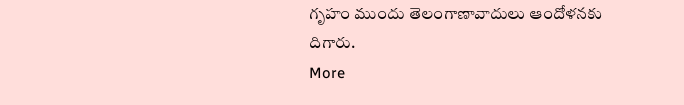గృహం ముందు తెలంగాణావాదులు ఆందోళనకు దిగారు.
More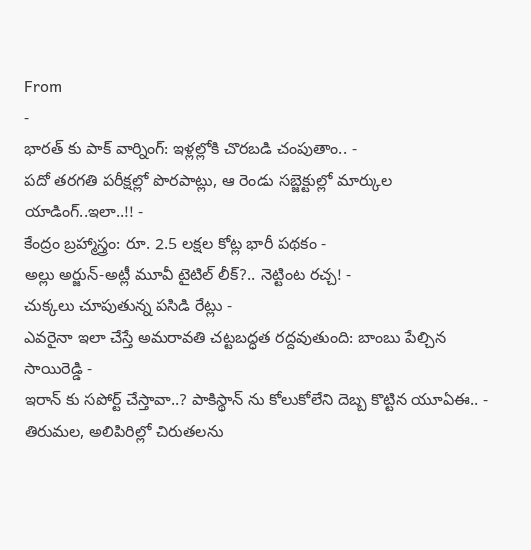From
-
భారత్ కు పాక్ వార్నింగ్: ఇళ్లల్లోకి చొరబడి చంపుతాం.. -
పదో తరగతి పరీక్షల్లో పొరపాట్లు, ఆ రెండు సబ్జెక్టుల్లో మార్కుల యాడింగ్..ఇలా..!! -
కేంద్రం బ్రహ్మాస్త్రం: రూ. 2.5 లక్షల కోట్ల భారీ పథకం -
అల్లు అర్జున్-అట్లీ మూవీ టైటిల్ లీక్?.. నెట్టింట రచ్చ! -
చుక్కలు చూపుతున్న పసిడి రేట్లు -
ఎవరైనా ఇలా చేస్తే అమరావతి చట్టబద్ధత రద్దవుతుంది: బాంబు పేల్చిన సాయిరెడ్డి -
ఇరాన్ కు సపోర్ట్ చేస్తావా..? పాకిస్థాన్ ను కోలుకోలేని దెబ్బ కొట్టిన యూఏఈ.. -
తిరుమల, అలిపిరిల్లో చిరుతలను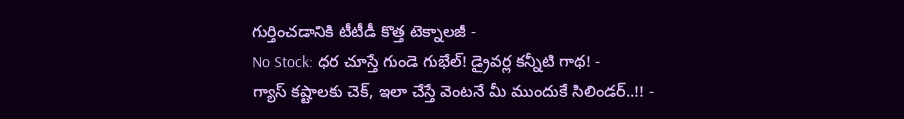గుర్తించడానికి టీటీడీ కొత్త టెక్నాలజీ -
No Stock: ధర చూస్తే గుండె గుభేల్! డ్రైవర్ల కన్నీటి గాథ! -
గ్యాస్ కష్టాలకు చెక్, ఇలా చేస్తే వెంటనే మీ ముందుకే సిలిండర్..!! -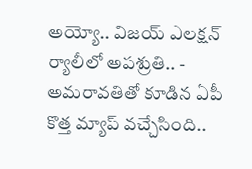అయ్యో.. విజయ్ ఎలక్షన్ ర్యాలీలో అపశ్రుతి.. -
అమరావతితో కూడిన ఏపీ కొత్త మ్యాప్ వచ్చేసింది..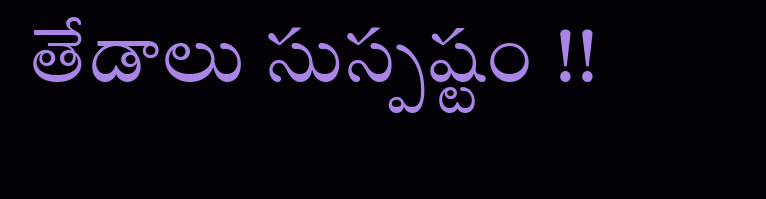తేడాలు సుస్పష్టం !!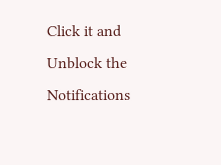Click it and Unblock the Notifications